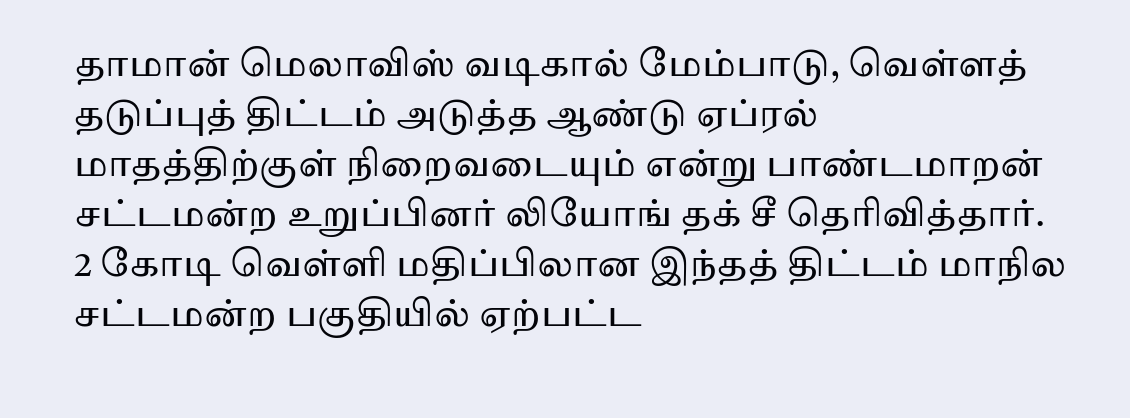தாமான் மெலாவிஸ் வடிகால் மேம்பாடு, வெள்ளத் தடுப்புத் திட்டம் அடுத்த ஆண்டு ஏப்ரல் மாதத்திற்குள் நிறைவடையும் என்று பாண்டமாறன் சட்டமன்ற உறுப்பினர் லியோங் தக் சீ தெரிவித்தார்.
2 கோடி வெள்ளி மதிப்பிலான இந்தத் திட்டம் மாநில சட்டமன்ற பகுதியில் ஏற்பட்ட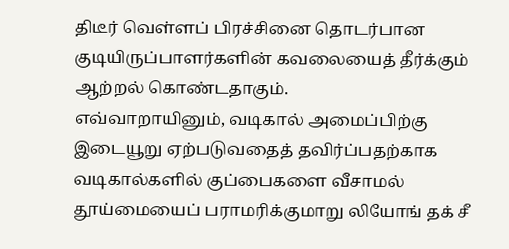திடீர் வெள்ளப் பிரச்சினை தொடர்பான குடியிருப்பாளர்களின் கவலையைத் தீர்க்கும் ஆற்றல் கொண்டதாகும்.
எவ்வாறாயினும், வடிகால் அமைப்பிற்கு இடையூறு ஏற்படுவதைத் தவிர்ப்பதற்காக வடிகால்களில் குப்பைகளை வீசாமல் தூய்மையைப் பராமரிக்குமாறு லியோங் தக் சீ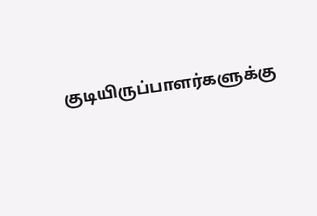குடியிருப்பாளர்களுக்கு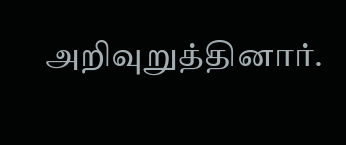அறிவுறுத்தினார்.